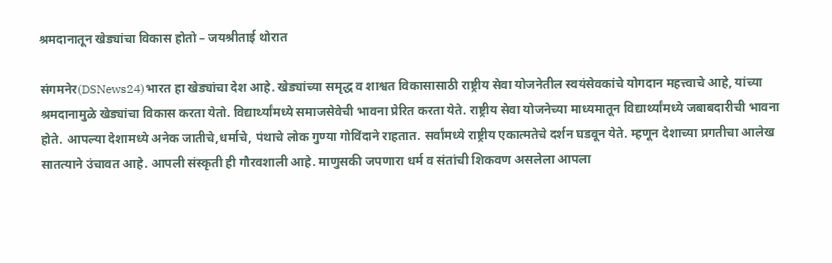श्रमदानातून खेड्यांचा विकास होतो – जयश्रीताई थोरात

संगमनेर(DSNews24)भारत हा खेड्यांचा देश आहे. खेड्यांच्या समृद्ध व शाश्वत विकासासाठी राष्ट्रीय सेवा योजनेतील स्वयंसेवकांचे योगदान महत्त्वाचे आहे, यांच्या श्रमदानामुळे खेड्यांचा विकास करता येतो. विद्यार्थ्यांमध्ये समाजसेवेची भावना प्रेरित करता येते. राष्ट्रीय सेवा योजनेच्या माध्यमातून विद्यार्थ्यांमध्ये जबाबदारीची भावना होते. आपल्या देशामध्ये अनेक जातीचे,धर्माचे, पंथाचे लोक गुण्या गोविंदाने राहतात. सर्वांमध्ये राष्ट्रीय एकात्मतेचे दर्शन घडवून येते. म्हणून देशाच्या प्रगतीचा आलेख सातत्याने उंचावत आहे. आपली संस्कृती ही गौरवशाली आहे. माणुसकी जपणारा धर्म व संतांची शिकवण असलेला आपला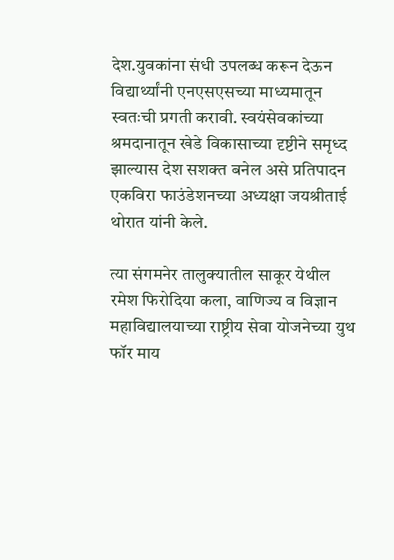देश.युवकांना संधी उपलब्ध करून देऊन विद्यार्थ्यांनी एनएसएसच्या माध्यमातून स्वतःची प्रगती करावी. स्वयंसेवकांच्या श्रमदानातून खेडे विकासाच्या दृष्टीने समृध्द झाल्यास देश सशक्त बनेल असे प्रतिपादन एकविरा फाउंडेशनच्या अध्यक्षा जयश्रीताई थोरात यांनी केले.

त्या संगमनेर तालुक्यातील साकूर येथील रमेश फिरोदिया कला, वाणिज्य व विज्ञान महाविद्यालयाच्या राष्ट्रीय सेवा योजनेच्या युथ फॉर माय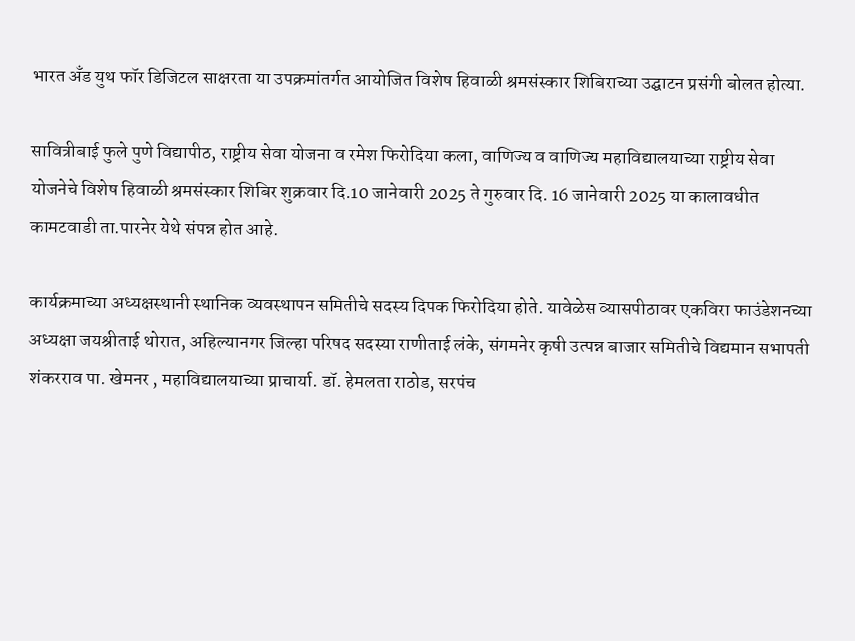भारत अँड युथ फॉर डिजिटल साक्षरता या उपक्रमांतर्गत आयोजित विशेष हिवाळी श्रमसंस्कार शिबिराच्या उद्घाटन प्रसंगी बोलत होत्या.

सावित्रीबाई फुले पुणे विद्यापीठ, राष्ट्रीय सेवा योजना व रमेश फिरोदिया कला, वाणिज्य व वाणिज्य महाविद्यालयाच्या राष्ट्रीय सेवा योजनेचे विशेष हिवाळी श्रमसंस्कार शिबिर शुक्रवार दि.10 जानेवारी 2025 ते गुरुवार दि. 16 जानेवारी 2025 या कालावधीत कामटवाडी ता.पारनेर येथे संपन्न होत आहे.

कार्यक्रमाच्या अध्यक्षस्थानी स्थानिक व्यवस्थापन समितीचे सदस्य दिपक फिरोदिया होते. यावेळेस व्यासपीठावर एकविरा फाउंडेशनच्या अध्यक्षा जयश्रीताई थोरात, अहिल्यानगर जिल्हा परिषद सदस्या राणीताई लंके, संगमनेर कृषी उत्पन्न बाजार समितीचे विद्यमान सभापती शंकरराव पा. खेमनर , महाविद्यालयाच्या प्राचार्या. डॉ. हेमलता राठोड, सरपंच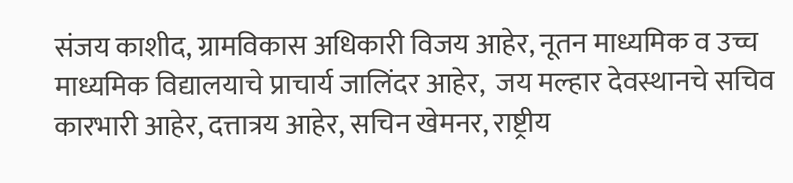संजय काशीद, ग्रामविकास अधिकारी विजय आहेर, नूतन माध्यमिक व उच्च माध्यमिक विद्यालयाचे प्राचार्य जालिंदर आहेर,  जय मल्हार देवस्थानचे सचिव कारभारी आहेर, दत्तात्रय आहेर, सचिन खेमनर, राष्ट्रीय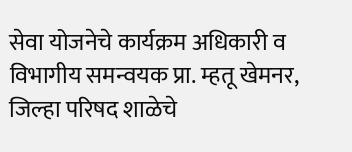सेवा योजनेचे कार्यक्रम अधिकारी व विभागीय समन्वयक प्रा. म्हतू खेमनर, जिल्हा परिषद शाळेचे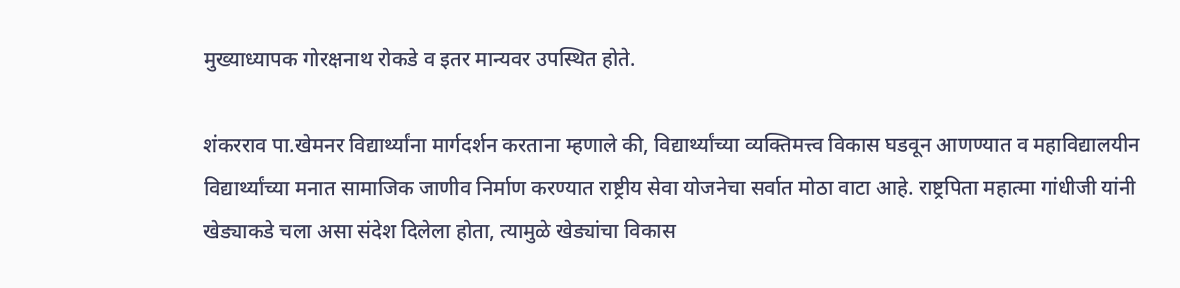मुख्याध्यापक गोरक्षनाथ रोकडे व इतर मान्यवर उपस्थित होते.

शंकरराव पा.खेमनर विद्यार्थ्यांना मार्गदर्शन करताना म्हणाले की, विद्यार्थ्यांच्या व्यक्तिमत्त्व विकास घडवून आणण्यात व महाविद्यालयीन विद्यार्थ्यांच्या मनात सामाजिक जाणीव निर्माण करण्यात राष्ट्रीय सेवा योजनेचा सर्वात मोठा वाटा आहे. राष्ट्रपिता महात्मा गांधीजी यांनी खेड्याकडे चला असा संदेश दिलेला होता, त्यामुळे खेड्यांचा विकास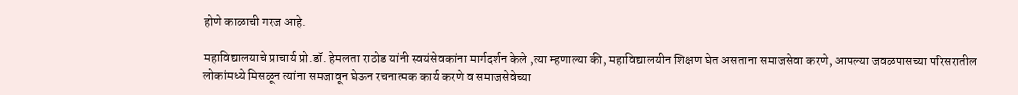होणे काळाची गरज आहे.

महाविद्यालयाचे प्राचार्य प्रो.डॉ. हेमलता राठोड यांनी स्वयंसेवकांना मार्गदर्शन केले ,त्या म्हणाल्या की, महाविद्यालयीन शिक्षण घेत असताना समाजसेवा करणे, आपल्या जवळपासच्या परिसरातील लोकांमध्ये मिसळून त्यांना समजावून घेऊन रचनात्मक कार्य करणे व समाजसेवेच्या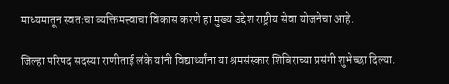माध्यमातून स्वतःचा व्यक्तिमत्त्वाचा विकास करणे हा मुख्य उद्देश राष्ट्रीय सेवा योजनेचा आहे.

जिल्हा परिषद सदस्या राणीताई लंके यांनी विद्यार्थ्यांना या श्रमसंस्कार शिबिराच्या प्रसंगी शुभेच्छा दिल्या.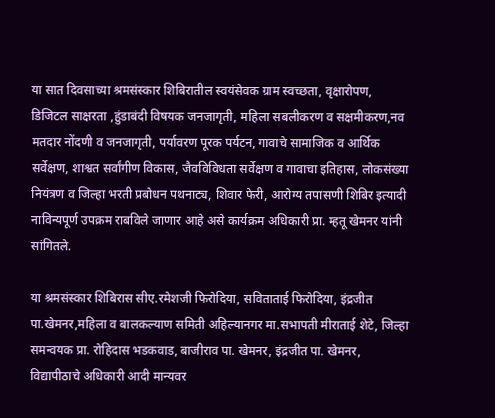या सात दिवसाच्या श्रमसंस्कार शिबिरातील स्वयंसेवक ग्राम स्वच्छता, वृक्षारोपण, डिजिटल साक्षरता ,हुंडाबंदी विषयक जनजागृती, महिला सबलीकरण व सक्षमीकरण,नव मतदार नोंदणी व जनजागृती, पर्यावरण पूरक पर्यटन, गावाचे सामाजिक व आर्थिक सर्वेक्षण, शाश्वत सर्वांगीण विकास, जैवविविधता सर्वेक्षण व गावाचा इतिहास, लोकसंख्या नियंत्रण व जिल्हा भरती प्रबोधन पथनाट्य, शिवार फेरी, आरोग्य तपासणी शिबिर इत्यादी नाविन्यपूर्ण उपक्रम राबविले जाणार आहे असे कार्यक्रम अधिकारी प्रा. म्हतू खेमनर यांनी सांगितले.

या श्रमसंस्कार शिबिरास सीए.रमेशजी फिरोदिया, सविताताई फिरोदिया, इंद्रजीत पा.खेमनर,महिला व बालकल्याण समिती अहिल्यानगर मा.सभापती मीराताई शेटे, जिल्हा समन्वयक प्रा. रोहिदास भडकवाड, बाजीराव पा. खेमनर, इंद्रजीत पा. खेमनर, विद्यापीठाचे अधिकारी आदी मान्यवर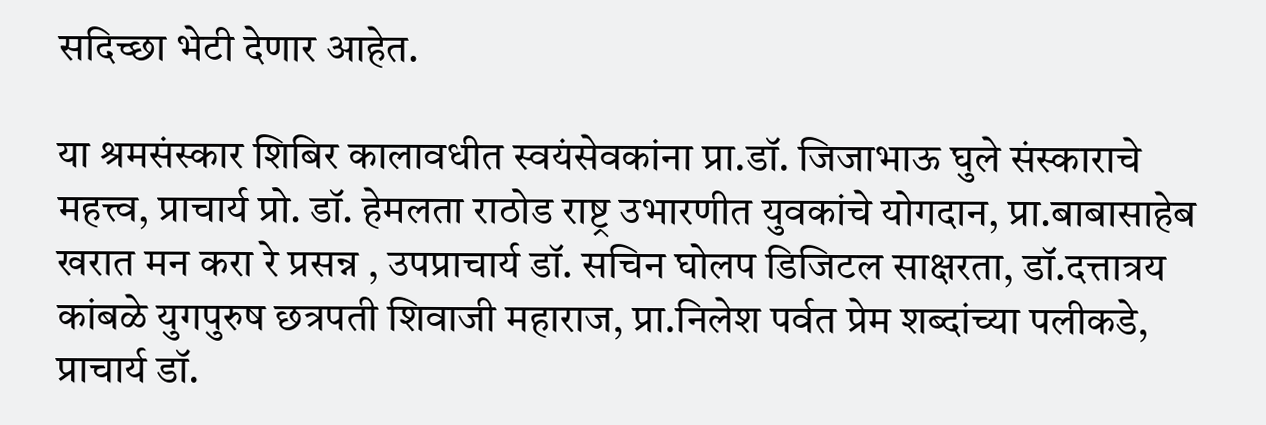सदिच्छा भेटी देणार आहेत.

या श्रमसंस्कार शिबिर कालावधीत स्वयंसेवकांना प्रा.डॉ. जिजाभाऊ घुले संस्काराचे महत्त्व, प्राचार्य प्रो. डॉ. हेमलता राठोड राष्ट्र उभारणीत युवकांचे योगदान, प्रा.बाबासाहेब खरात मन करा रे प्रसन्न , उपप्राचार्य डॉ. सचिन घोलप डिजिटल साक्षरता, डॉ.दत्तात्रय कांबळे युगपुरुष छत्रपती शिवाजी महाराज, प्रा.निलेश पर्वत प्रेम शब्दांच्या पलीकडे, प्राचार्य डॉ.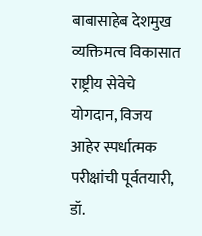बाबासाहेब देशमुख व्यक्तिमत्व विकासात राष्ट्रीय सेवेचे योगदान, विजय आहेर स्पर्धात्मक परीक्षांची पूर्वतयारी, डॉ.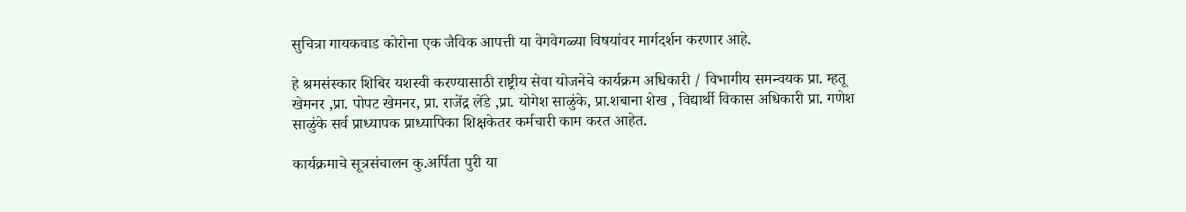सुचित्रा गायकवाड कोरोना एक जैविक आपत्ती या वेगवेगळ्या विषयांवर मार्गदर्शन करणार आहे.

हे श्रमसंस्कार शिबिर यशस्वी करण्यासाठी राष्ट्रीय सेवा योजनेचे कार्यक्रम अधिकारी / विभागीय समन्वयक प्रा. म्हतू खेमनर ,प्रा. पोपट खेमनर, प्रा. राजेंद्र लेंडे ,प्रा. योगेश साळुंके, प्रा.शबाना शेख , विद्यार्थी विकास अधिकारी प्रा. गणेश साळुंके सर्व प्राध्यापक प्राध्यापिका शिक्षकेतर कर्मचारी काम करत आहेत.

कार्यक्रमाचे सूत्रसंचालन कु.अर्पिता पुरी या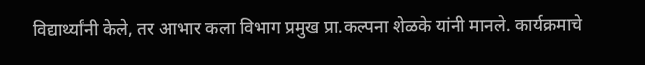विद्यार्थ्यांनी केले, तर आभार कला विभाग प्रमुख प्रा.कल्पना शेळके यांनी मानले. कार्यक्रमाचे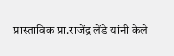प्रास्ताविक प्रा.राजेंद्र लेंडे यांनी केले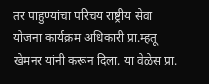तर पाहुण्यांचा परिचय राष्ट्रीय सेवा योजना कार्यक्रम अधिकारी प्रा.म्हतू खेमनर यांनी करून दिला. या वेळेस प्रा.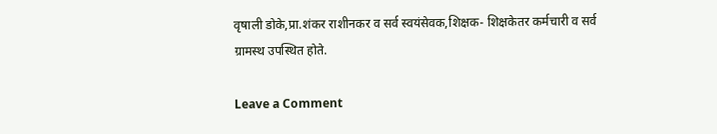वृषाली डोके,प्रा.शंकर राशीनकर व सर्व स्वयंसेवक,शिक्षक- शिक्षकेतर कर्मचारी व सर्व ग्रामस्थ उपस्थित होते.

Leave a Comment